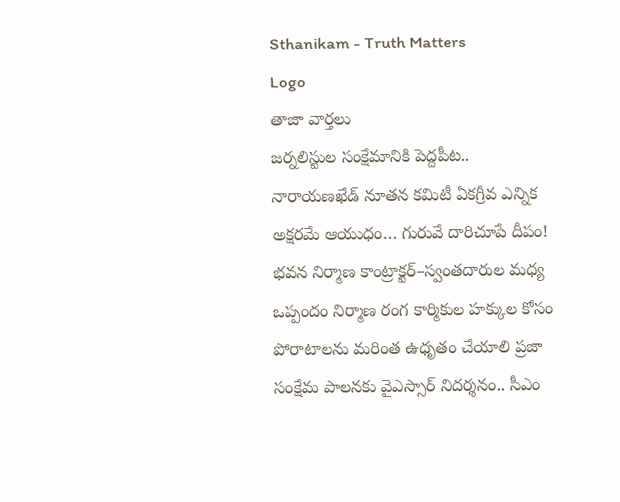Sthanikam - Truth Matters
Logo
తాజా వార్తలు
జర్నలిస్టుల సంక్షేమానికి పెద్దపీట.. నారాయణఖేడ్ నూతన కమిటీ ఏకగ్రీవ ఎన్నిక అక్షరమే ఆయుధం… గురువే దారిచూపే దీపం! భవన నిర్మాణ కాంట్రాక్టర్‌–స్వంతదారుల మధ్య ఒప్పందం నిర్మాణ రంగ కార్మికుల హక్కుల కోసం పోరాటాలను మరింత ఉధృతం చేయాలి ప్రజా సంక్షేమ పాలనకు వైఎస్సార్‌ నిదర్శనం.. సీఎం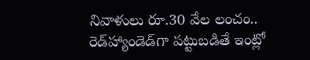నివాళులు రూ.30 వేల లంచం.. రెడ్‌హ్యాండెడ్‌గా పట్టుబడితే ఇంట్లో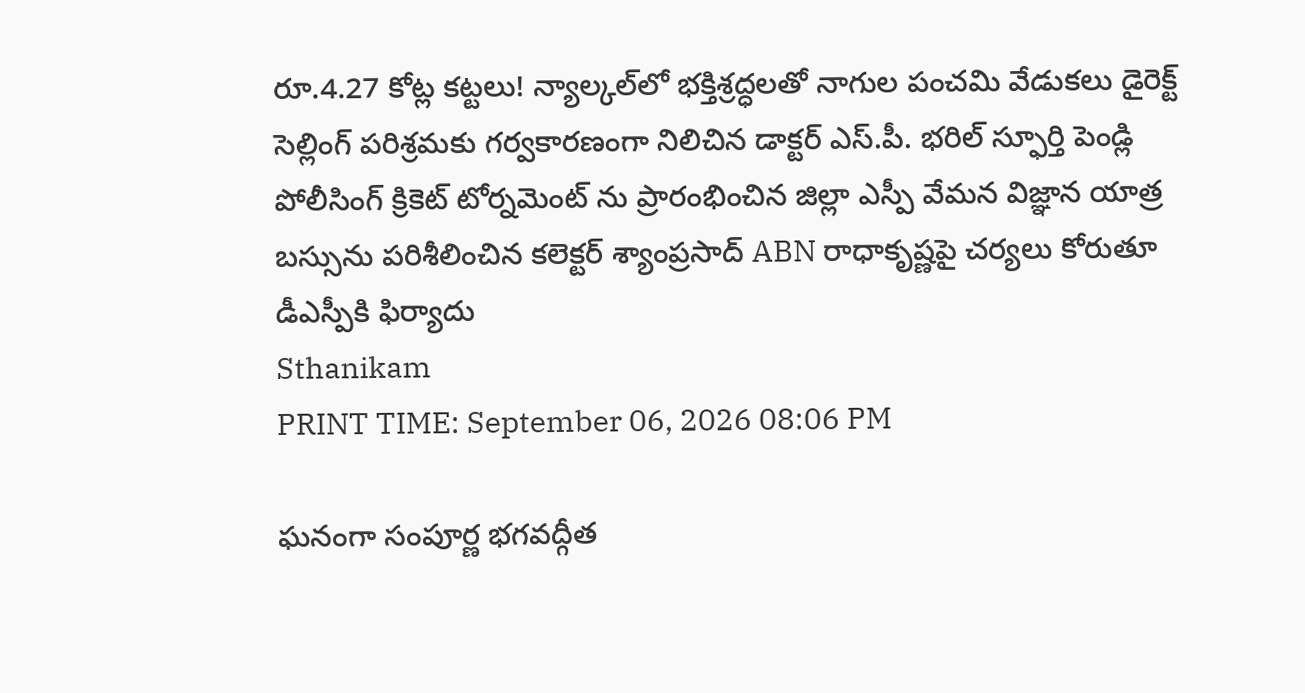రూ.4.27 కోట్ల కట్టలు! న్యాల్కల్‌లో భక్తిశ్రద్ధలతో నాగుల పంచమి వేడుకలు డైరెక్ట్ సెల్లింగ్ పరిశ్రమకు గర్వకారణంగా నిలిచిన డాక్టర్ ఎస్.పీ. భరిల్ స్ఫూర్తి పెండ్లి పోలీసింగ్ క్రికెట్ టోర్నమెంట్ ను ప్రారంభించిన జిల్లా ఎస్పీ వేమన విజ్ఞాన యాత్ర బస్సును పరిశీలించిన కలెక్టర్ శ్యాంప్రసాద్ ABN రాధాకృష్ణపై చర్యలు కోరుతూ డీఎస్పీకి ఫిర్యాదు
Sthanikam
PRINT TIME: September 06, 2026 08:06 PM

ఘనంగా సంపూర్ణ భగవద్గీత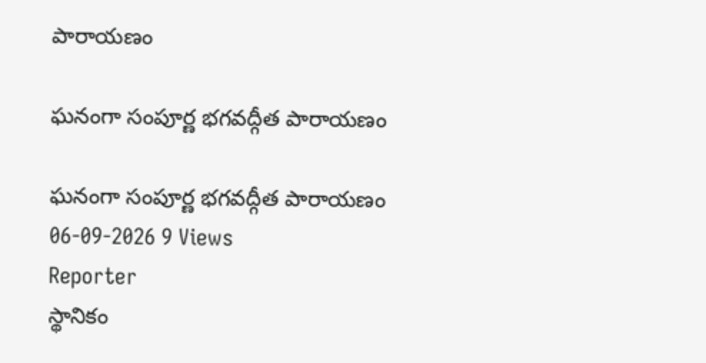పారాయణం

ఘనంగా సంపూర్ణ భగవద్గీత పారాయణం

ఘనంగా సంపూర్ణ భగవద్గీత పారాయణం
06-09-2026 9 Views
Reporter
స్థానికం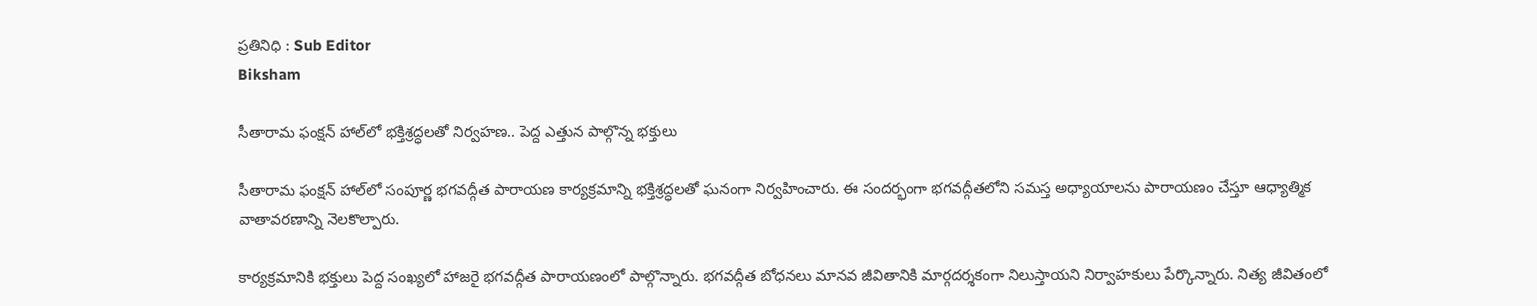ప్రతినిధి : Sub Editor
Biksham

సీతారామ ఫంక్షన్‌ హాల్‌లో భక్తిశ్రద్ధలతో నిర్వహణ.. పెద్ద ఎత్తున పాల్గొన్న భక్తులు

సీతారామ ఫంక్షన్‌ హాల్‌లో సంపూర్ణ భగవద్గీత పారాయణ కార్యక్రమాన్ని భక్తిశ్రద్ధలతో ఘనంగా నిర్వహించారు. ఈ సందర్భంగా భగవద్గీతలోని సమస్త అధ్యాయాలను పారాయణం చేస్తూ ఆధ్యాత్మిక వాతావరణాన్ని నెలకొల్పారు.

కార్యక్రమానికి భక్తులు పెద్ద సంఖ్యలో హాజరై భగవద్గీత పారాయణంలో పాల్గొన్నారు. భగవద్గీత బోధనలు మానవ జీవితానికి మార్గదర్శకంగా నిలుస్తాయని నిర్వాహకులు పేర్కొన్నారు. నిత్య జీవితంలో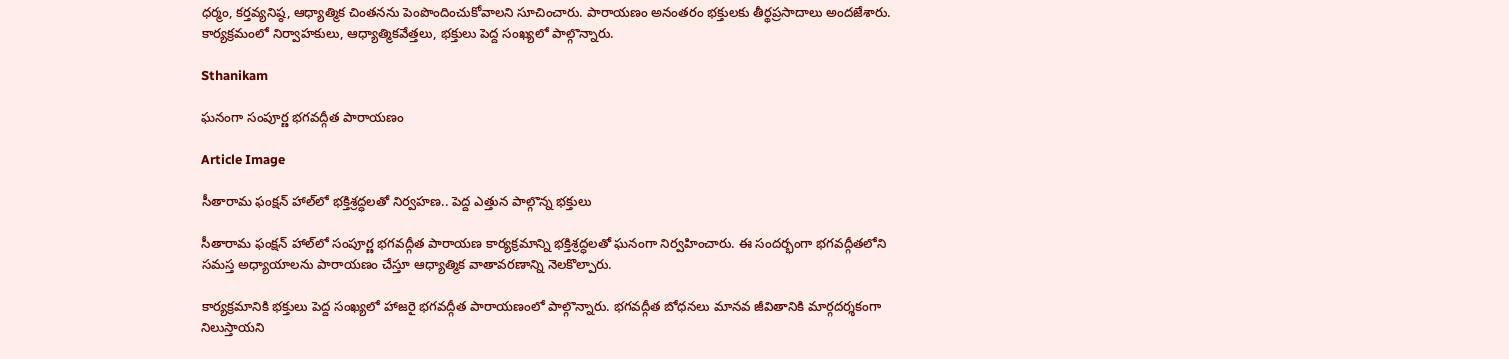ధర్మం, కర్తవ్యనిష్ఠ, ఆధ్యాత్మిక చింతనను పెంపొందించుకోవాలని సూచించారు. పారాయణం అనంతరం భక్తులకు తీర్థప్రసాదాలు అందజేశారు. కార్యక్రమంలో నిర్వాహకులు, ఆధ్యాత్మికవేత్తలు, భక్తులు పెద్ద సంఖ్యలో పాల్గొన్నారు.

Sthanikam

ఘనంగా సంపూర్ణ భగవద్గీత పారాయణం

Article Image

సీతారామ ఫంక్షన్‌ హాల్‌లో భక్తిశ్రద్ధలతో నిర్వహణ.. పెద్ద ఎత్తున పాల్గొన్న భక్తులు

సీతారామ ఫంక్షన్‌ హాల్‌లో సంపూర్ణ భగవద్గీత పారాయణ కార్యక్రమాన్ని భక్తిశ్రద్ధలతో ఘనంగా నిర్వహించారు. ఈ సందర్భంగా భగవద్గీతలోని సమస్త అధ్యాయాలను పారాయణం చేస్తూ ఆధ్యాత్మిక వాతావరణాన్ని నెలకొల్పారు.

కార్యక్రమానికి భక్తులు పెద్ద సంఖ్యలో హాజరై భగవద్గీత పారాయణంలో పాల్గొన్నారు. భగవద్గీత బోధనలు మానవ జీవితానికి మార్గదర్శకంగా నిలుస్తాయని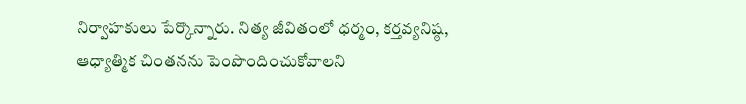నిర్వాహకులు పేర్కొన్నారు. నిత్య జీవితంలో ధర్మం, కర్తవ్యనిష్ఠ, ఆధ్యాత్మిక చింతనను పెంపొందించుకోవాలని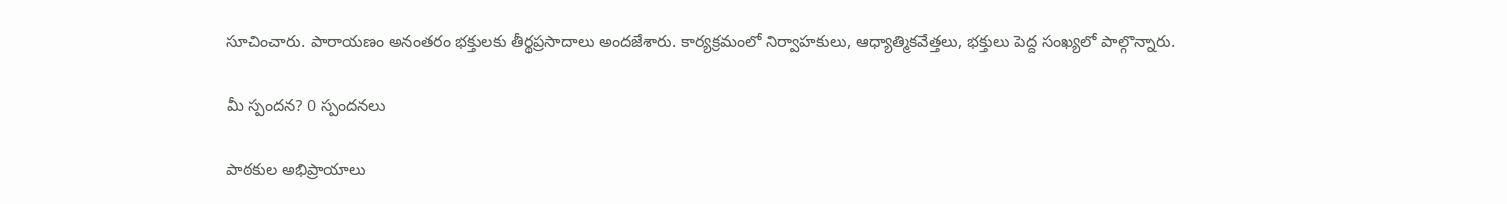సూచించారు. పారాయణం అనంతరం భక్తులకు తీర్థప్రసాదాలు అందజేశారు. కార్యక్రమంలో నిర్వాహకులు, ఆధ్యాత్మికవేత్తలు, భక్తులు పెద్ద సంఖ్యలో పాల్గొన్నారు.

మీ స్పందన? 0 స్పందనలు

పాఠకుల అభిప్రాయాలు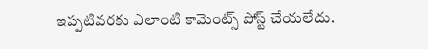ఇప్పటివరకు ఎలాంటి కామెంట్స్ పోస్ట్ చేయలేదు.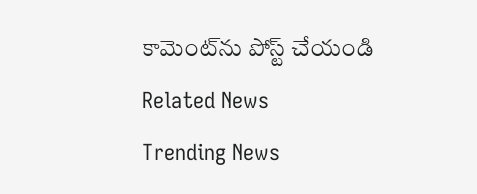కామెంట్‌ను పోస్ట్ చేయండి
Related News
Trending News